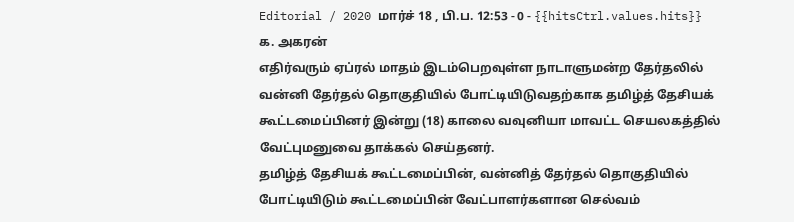Editorial / 2020 மார்ச் 18 , பி.ப. 12:53 - 0 - {{hitsCtrl.values.hits}}
க. அகரன்
எதிர்வரும் ஏப்ரல் மாதம் இடம்பெறவுள்ள நாடாளுமன்ற தேர்தலில் வன்னி தேர்தல் தொகுதியில் போட்டியிடுவதற்காக தமிழ்த் தேசியக் கூட்டமைப்பினர் இன்று (18) காலை வவுனியா மாவட்ட செயலகத்தில் வேட்புமனுவை தாக்கல் செய்தனர்.
தமிழ்த் தேசியக் கூட்டமைப்பின், வன்னித் தேர்தல் தொகுதியில் போட்டியிடும் கூட்டமைப்பின் வேட்பாளர்களான செல்வம்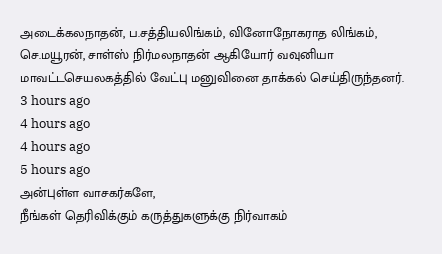அடைக்கலநாதன், ப.சத்தியலிங்கம், வினோநோகராத லிங்கம், செ.மயூரன், சாள்ஸ் நிர்மலநாதன் ஆகியோர் வவுனியா மாவட்டசெயலகத்தில் வேட்பு மனுவினை தாக்கல் செய்திருந்தனர்.
3 hours ago
4 hours ago
4 hours ago
5 hours ago
அன்புள்ள வாசகர்களே,
நீங்கள் தெரிவிக்கும் கருத்துகளுக்கு நிர்வாகம்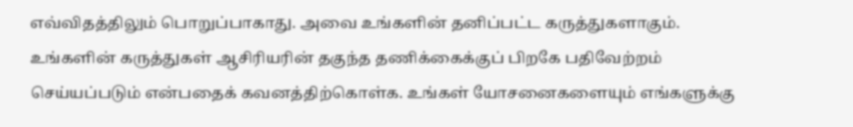எவ்விதத்திலும் பொறுப்பாகாது. அவை உங்களின் தனிப்பட்ட கருத்துகளாகும். உங்களின் கருத்துகள் ஆசிரியரின் தகுந்த தணிக்கைக்குப் பிறகே பதிவேற்றம் செய்யப்படும் என்பதைக் கவனத்திற்கொள்க. உங்கள் யோசனைகளையும் எங்களுக்கு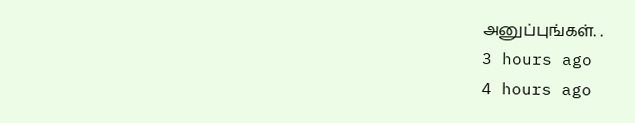அனுப்புங்கள். .
3 hours ago
4 hours ago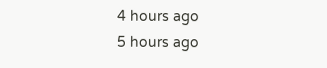4 hours ago
5 hours ago